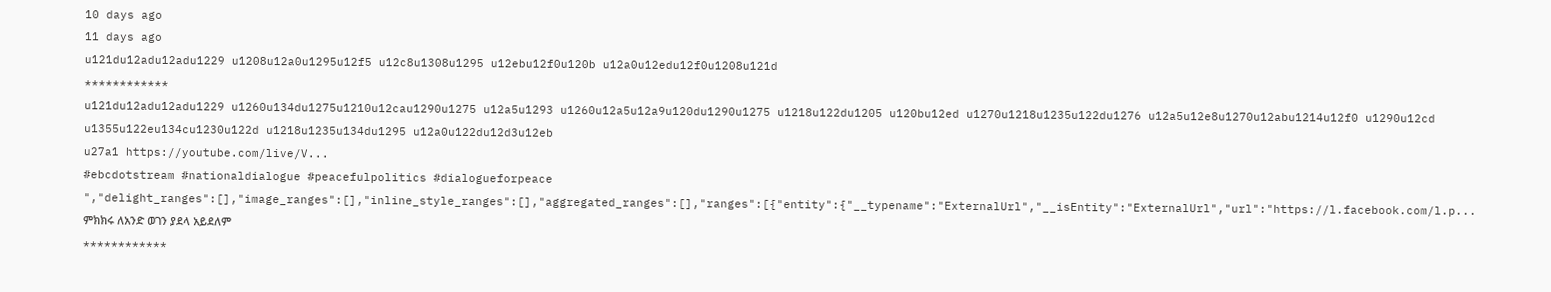10 days ago
11 days ago
u121du12adu12adu1229 u1208u12a0u1295u12f5 u12c8u1308u1295 u12ebu12f0u120b u12a0u12edu12f0u1208u121d
************
u121du12adu12adu1229 u1260u134du1275u1210u12cau1290u1275 u12a5u1293 u1260u12a5u12a9u120du1290u1275 u1218u122du1205 u120bu12ed u1270u1218u1235u122du1276 u12a5u12e8u1270u12abu1214u12f0 u1290u12cd u1355u122eu134cu1230u122d u1218u1235u134du1295 u12a0u122du12d3u12eb
u27a1 https://youtube.com/live/V...
#ebcdotstream #nationaldialogue #peacefulpolitics #dialogueforpeace ","delight_ranges":[],"image_ranges":[],"inline_style_ranges":[],"aggregated_ranges":[],"ranges":[{"entity":{"__typename":"ExternalUrl","__isEntity":"ExternalUrl","url":"https://l.facebook.com/l.p...
ምክክሩ ለአንድ ወገን ያደላ አይደለም
************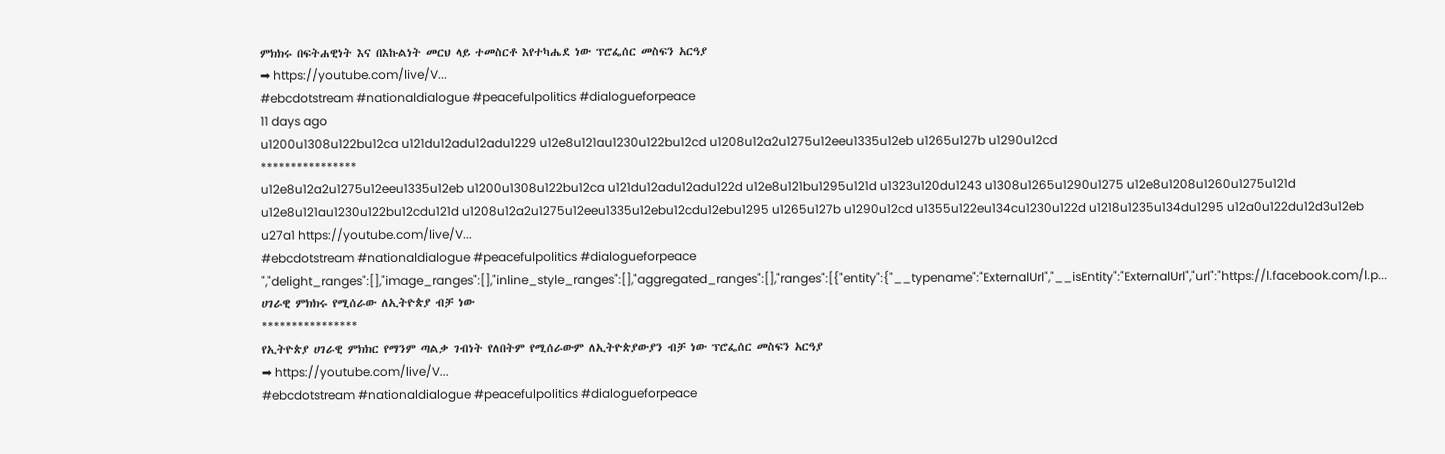ምክክሩ በፍትሐዊነት እና በእኩልነት መርህ ላይ ተመስርቶ እየተካሔደ ነው ፕሮፌሰር መስፍን አርዓያ
➡ https://youtube.com/live/V...
#ebcdotstream #nationaldialogue #peacefulpolitics #dialogueforpeace
11 days ago
u1200u1308u122bu12ca u121du12adu12adu1229 u12e8u121au1230u122bu12cd u1208u12a2u1275u12eeu1335u12eb u1265u127b u1290u12cd
****************
u12e8u12a2u1275u12eeu1335u12eb u1200u1308u122bu12ca u121du12adu12adu122d u12e8u121bu1295u121d u1323u120du1243 u1308u1265u1290u1275 u12e8u1208u1260u1275u121d u12e8u121au1230u122bu12cdu121d u1208u12a2u1275u12eeu1335u12ebu12cdu12ebu1295 u1265u127b u1290u12cd u1355u122eu134cu1230u122d u1218u1235u134du1295 u12a0u122du12d3u12eb
u27a1 https://youtube.com/live/V...
#ebcdotstream #nationaldialogue #peacefulpolitics #dialogueforpeace ","delight_ranges":[],"image_ranges":[],"inline_style_ranges":[],"aggregated_ranges":[],"ranges":[{"entity":{"__typename":"ExternalUrl","__isEntity":"ExternalUrl","url":"https://l.facebook.com/l.p...
ሀገራዊ ምክክሩ የሚሰራው ለኢትዮጵያ ብቻ ነው
****************
የኢትዮጵያ ሀገራዊ ምክክር የማንም ጣልቃ ገብነት የለበትም የሚሰራውም ለኢትዮጵያውያን ብቻ ነው ፕሮፌሰር መስፍን አርዓያ
➡ https://youtube.com/live/V...
#ebcdotstream #nationaldialogue #peacefulpolitics #dialogueforpeace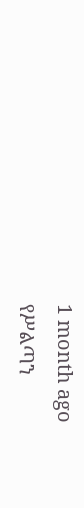1 month ago
የሥልጣን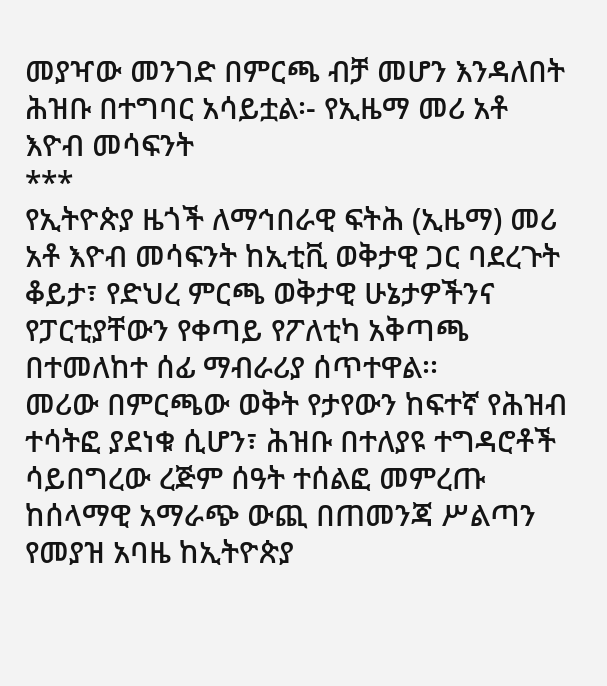መያዣው መንገድ በምርጫ ብቻ መሆን እንዳለበት ሕዝቡ በተግባር አሳይቷል፡- የኢዜማ መሪ አቶ እዮብ መሳፍንት
***
የኢትዮጵያ ዜጎች ለማኅበራዊ ፍትሕ (ኢዜማ) መሪ አቶ እዮብ መሳፍንት ከኢቲቪ ወቅታዊ ጋር ባደረጉት ቆይታ፣ የድህረ ምርጫ ወቅታዊ ሁኔታዎችንና የፓርቲያቸውን የቀጣይ የፖለቲካ አቅጣጫ በተመለከተ ሰፊ ማብራሪያ ሰጥተዋል፡፡
መሪው በምርጫው ወቅት የታየውን ከፍተኛ የሕዝብ ተሳትፎ ያደነቁ ሲሆን፣ ሕዝቡ በተለያዩ ተግዳሮቶች ሳይበግረው ረጅም ሰዓት ተሰልፎ መምረጡ ከሰላማዊ አማራጭ ውጪ በጠመንጃ ሥልጣን የመያዝ አባዜ ከኢትዮጵያ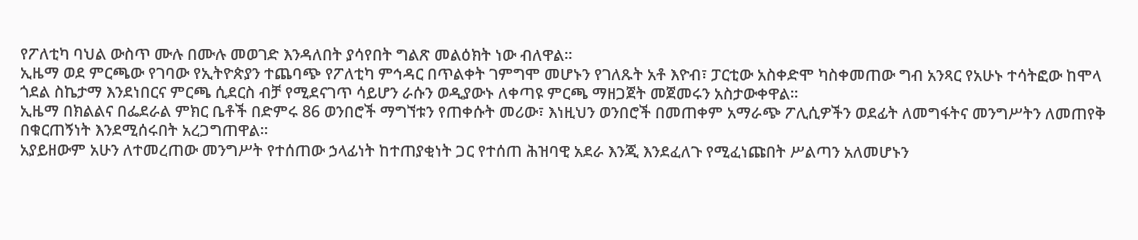የፖለቲካ ባህል ውስጥ ሙሉ በሙሉ መወገድ እንዳለበት ያሳየበት ግልጽ መልዕክት ነው ብለዋል፡፡
ኢዜማ ወደ ምርጫው የገባው የኢትዮጵያን ተጨባጭ የፖለቲካ ምኅዳር በጥልቀት ገምግሞ መሆኑን የገለጹት አቶ እዮብ፣ ፓርቲው አስቀድሞ ካስቀመጠው ግብ አንጻር የአሁኑ ተሳትፎው ከሞላ ጎደል ስኬታማ እንደነበርና ምርጫ ሲደርስ ብቻ የሚደናገጥ ሳይሆን ራሱን ወዲያውኑ ለቀጣዩ ምርጫ ማዘጋጀት መጀመሩን አስታውቀዋል፡፡
ኢዜማ በክልልና በፌደራል ምክር ቤቶች በድምሩ 86 ወንበሮች ማግኘቱን የጠቀሱት መሪው፣ እነዚህን ወንበሮች በመጠቀም አማራጭ ፖሊሲዎችን ወደፊት ለመግፋትና መንግሥትን ለመጠየቅ በቁርጠኝነት እንደሚሰሩበት አረጋግጠዋል፡፡
አያይዘውም አሁን ለተመረጠው መንግሥት የተሰጠው ኃላፊነት ከተጠያቂነት ጋር የተሰጠ ሕዝባዊ አደራ እንጂ እንደፈለጉ የሚፈነጩበት ሥልጣን አለመሆኑን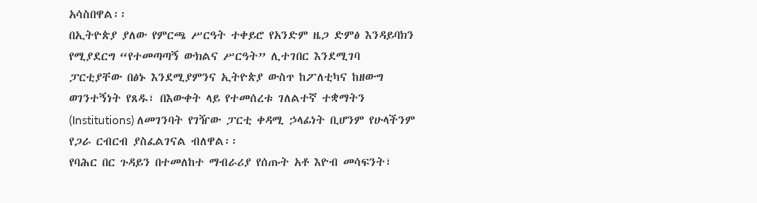አሳስበዋል፡፡
በኢትዮጵያ ያለው የምርጫ ሥርዓት ተቀይሮ የአንድም ዜጋ ድምፅ እንዳይባክን የሚያደርግ “የተመጣጣኝ ውክልና ሥርዓት” ሊተገበር እንደሚገባ ፓርቲያቸው በፅኑ እንደሚያምንና ኢትዮጵያ ውስጥ ከፖለቲካና ከዘውግ ወገንተኝነት የጸዱ፣ በእውቀት ላይ የተመሰረቱ ገለልተኛ ተቋማትን (Institutions) ለመገንባት የገዥው ፓርቲ ቀዳሚ ኃላፊነት ቢሆንም የሁላችንም የጋራ ርብርብ ያስፈልገናል ብለዋል፡፡
የባሕር በር ጉዳይን በተመለከተ ማብራሪያ የሰጡት አቶ እዮብ መሳፍንት፣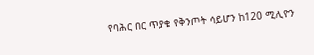የባሕር በር ጥያቄ የቅንጦት ሳይሆን ከ120 ሚሊዮን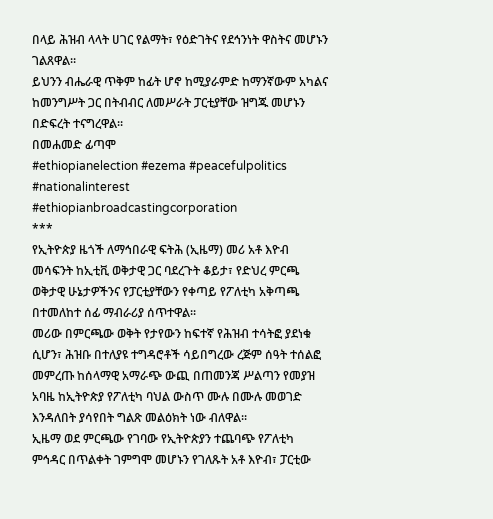በላይ ሕዝብ ላላት ሀገር የልማት፣ የዕድገትና የደኅንነት ዋስትና መሆኑን ገልጸዋል።
ይህንን ብሔራዊ ጥቅም ከፊት ሆኖ ከሚያራምድ ከማንኛውም አካልና ከመንግሥት ጋር በትብብር ለመሥራት ፓርቲያቸው ዝግጁ መሆኑን በድፍረት ተናግረዋል፡፡
በመሐመድ ፊጣሞ
#ethiopianelection #ezema #peacefulpolitics #nationalinterest #ethiopianbroadcastingcorporation
***
የኢትዮጵያ ዜጎች ለማኅበራዊ ፍትሕ (ኢዜማ) መሪ አቶ እዮብ መሳፍንት ከኢቲቪ ወቅታዊ ጋር ባደረጉት ቆይታ፣ የድህረ ምርጫ ወቅታዊ ሁኔታዎችንና የፓርቲያቸውን የቀጣይ የፖለቲካ አቅጣጫ በተመለከተ ሰፊ ማብራሪያ ሰጥተዋል፡፡
መሪው በምርጫው ወቅት የታየውን ከፍተኛ የሕዝብ ተሳትፎ ያደነቁ ሲሆን፣ ሕዝቡ በተለያዩ ተግዳሮቶች ሳይበግረው ረጅም ሰዓት ተሰልፎ መምረጡ ከሰላማዊ አማራጭ ውጪ በጠመንጃ ሥልጣን የመያዝ አባዜ ከኢትዮጵያ የፖለቲካ ባህል ውስጥ ሙሉ በሙሉ መወገድ እንዳለበት ያሳየበት ግልጽ መልዕክት ነው ብለዋል፡፡
ኢዜማ ወደ ምርጫው የገባው የኢትዮጵያን ተጨባጭ የፖለቲካ ምኅዳር በጥልቀት ገምግሞ መሆኑን የገለጹት አቶ እዮብ፣ ፓርቲው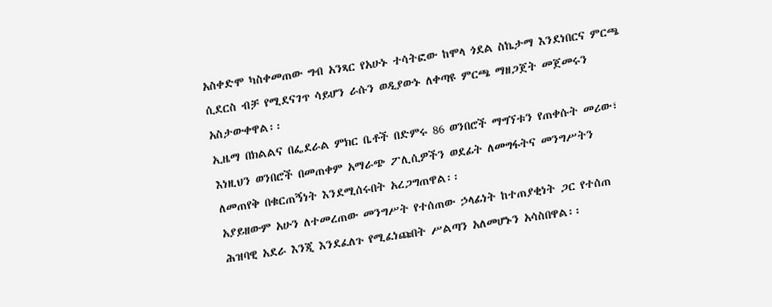አስቀድሞ ካስቀመጠው ግብ አንጻር የአሁኑ ተሳትፎው ከሞላ ጎደል ስኬታማ እንደነበርና ምርጫ ሲደርስ ብቻ የሚደናገጥ ሳይሆን ራሱን ወዲያውኑ ለቀጣዩ ምርጫ ማዘጋጀት መጀመሩን አስታውቀዋል፡፡
ኢዜማ በክልልና በፌደራል ምክር ቤቶች በድምሩ 86 ወንበሮች ማግኘቱን የጠቀሱት መሪው፣ እነዚህን ወንበሮች በመጠቀም አማራጭ ፖሊሲዎችን ወደፊት ለመግፋትና መንግሥትን ለመጠየቅ በቁርጠኝነት እንደሚሰሩበት አረጋግጠዋል፡፡
አያይዘውም አሁን ለተመረጠው መንግሥት የተሰጠው ኃላፊነት ከተጠያቂነት ጋር የተሰጠ ሕዝባዊ አደራ እንጂ እንደፈለጉ የሚፈነጩበት ሥልጣን አለመሆኑን አሳስበዋል፡፡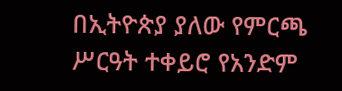በኢትዮጵያ ያለው የምርጫ ሥርዓት ተቀይሮ የአንድም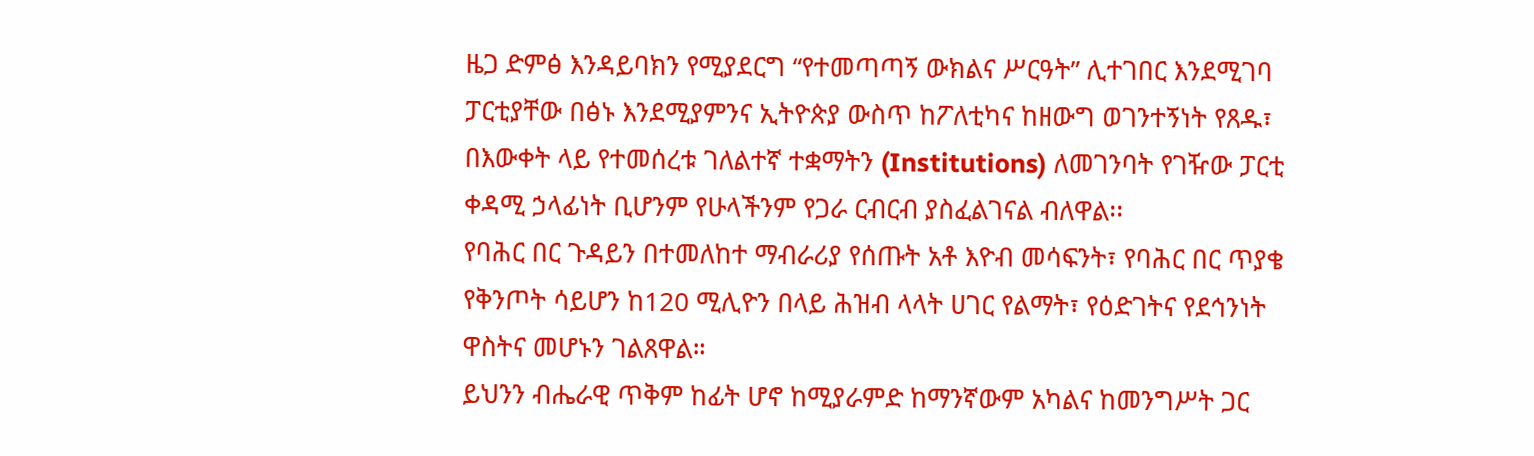ዜጋ ድምፅ እንዳይባክን የሚያደርግ “የተመጣጣኝ ውክልና ሥርዓት” ሊተገበር እንደሚገባ ፓርቲያቸው በፅኑ እንደሚያምንና ኢትዮጵያ ውስጥ ከፖለቲካና ከዘውግ ወገንተኝነት የጸዱ፣ በእውቀት ላይ የተመሰረቱ ገለልተኛ ተቋማትን (Institutions) ለመገንባት የገዥው ፓርቲ ቀዳሚ ኃላፊነት ቢሆንም የሁላችንም የጋራ ርብርብ ያስፈልገናል ብለዋል፡፡
የባሕር በር ጉዳይን በተመለከተ ማብራሪያ የሰጡት አቶ እዮብ መሳፍንት፣ የባሕር በር ጥያቄ የቅንጦት ሳይሆን ከ120 ሚሊዮን በላይ ሕዝብ ላላት ሀገር የልማት፣ የዕድገትና የደኅንነት ዋስትና መሆኑን ገልጸዋል።
ይህንን ብሔራዊ ጥቅም ከፊት ሆኖ ከሚያራምድ ከማንኛውም አካልና ከመንግሥት ጋር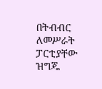በትብብር ለመሥራት ፓርቲያቸው ዝግጁ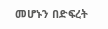መሆኑን በድፍረት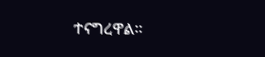ተናግረዋል፡፡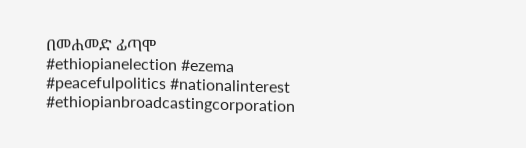በመሐመድ ፊጣሞ
#ethiopianelection #ezema #peacefulpolitics #nationalinterest #ethiopianbroadcastingcorporation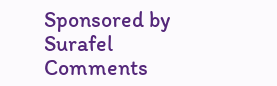Sponsored by
Surafel
Comments